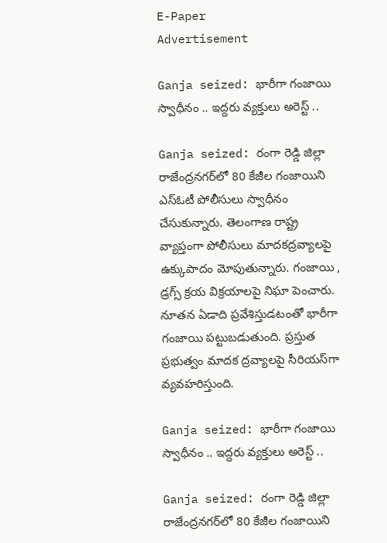E-Paper
Advertisement

Ganja seized: భారీగా గంజాయి స్వాధీనం .. ఇద్దరు వ్యక్తులు అరెస్ట్ ..

Ganja seized: రంగా రెడ్డి జిల్లా రాజేంద్రనగర్‌లో 80 కేజీల గంజాయిని ఎస్ఓటీ పోలీసులు స్వాధీనం చేసుకున్నారు. తెలంగాణ రాష్ట్ర వ్యాప్తంగా పోలీసులు మాదకద్రవ్యాలపై ఉక్కుపాదం మోపుతున్నారు. గంజాయి , డ్రగ్స్ క్రయ విక్రయాలపై నిఘా పెంచారు. నూతన ఏడాది ప్రవేశిస్తుడటంతో భారీగా గంజాయి పట్టుబడుతుంది. ప్రస్తుత ప్రభుత్వం మాదక ద్రవ్యాలపై సీరియస్‌గా వ్యవహరిస్తుంది.

Ganja seized: భారీగా గంజాయి స్వాధీనం .. ఇద్దరు వ్యక్తులు అరెస్ట్ ..

Ganja seized: రంగా రెడ్డి జిల్లా రాజేంద్రనగర్‌లో 80 కేజీల గంజాయిని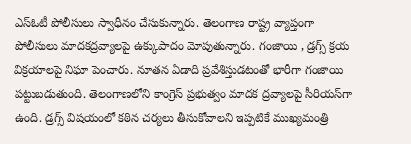ఎస్ఓటీ పోలీసులు స్వాధీనం చేసుకున్నారు. తెలంగాణ రాష్ట్ర వ్యాప్తంగా పోలీసులు మాదకద్రవ్యాలపై ఉక్కుపాదం మోపుతున్నారు. గంజాయి , డ్రగ్స్ క్రయ విక్రయాలపై నిఘా పెంచారు. నూతన ఏడాది ప్రవేశిస్తుడటంతో భారీగా గంజాయి పట్టుబడుతుంది. తెలంగాణలోని కాంగ్రెస్ ప్రభుత్వం మాదక ద్రవ్యాలపై సీరియస్‌‌గా ఉంది. డ్రగ్స్ విషయంలో కఠిన చర్యలు తీసుకోవాలని ఇప్పటికే ముఖ్యమంత్రి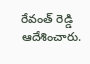రేవంత్ రెడ్డి ఆదేశించారు.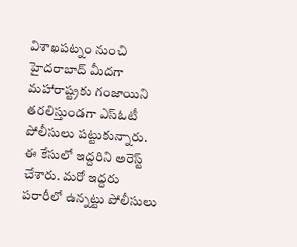విశాఖపట్నం నుంచి హైదరాబాద్ మీదగా మహారాష్ట్రకు గంజాయిని తరలిస్తుండగా ఎస్ఓటీ పోలీసులు పట్టుకున్నారు. ఈ కేసులో ఇద్దరిని అరెస్ట్ చేశారు. మరో ఇద్దరు పరారీలో ఉన్నట్టు పోలీసులు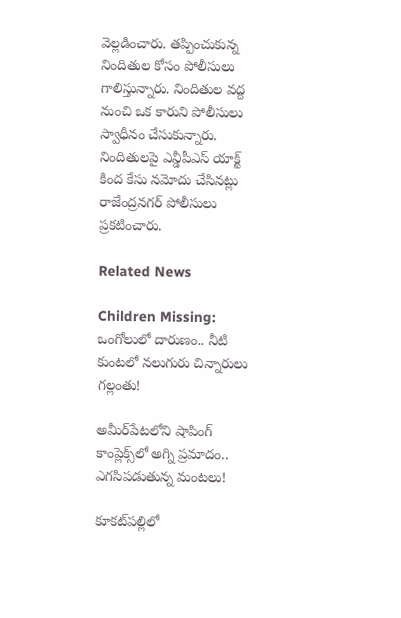వెల్లడించారు. తప్పించుకున్న నిందితుల కోసం పోలీసులు గాలిస్తున్నారు. నిందితుల వద్ద నుంచి ఒక కారుని పోలీసులు స్వాధీనం చేసుకున్నారు. నిందితులపై ఎన్డీపీఎస్ యాక్ట్ కింద కేసు నమోదు చేసినట్లు రాజేంద్రనగర్ పోలీసులు ప్రకటించారు.

Related News

Children Missing: ఒంగోలులో దారుణం.. నీటి కుంటలో నలుగురు చిన్నారులు గల్లంతు!

అమీర్‌పేటలోని షాపింగ్ కాంప్లెక్స్‌లో అగ్ని ప్రమాదం.. ఎగసిపడుతున్న మంటలు!

కూకట్‌పల్లిలో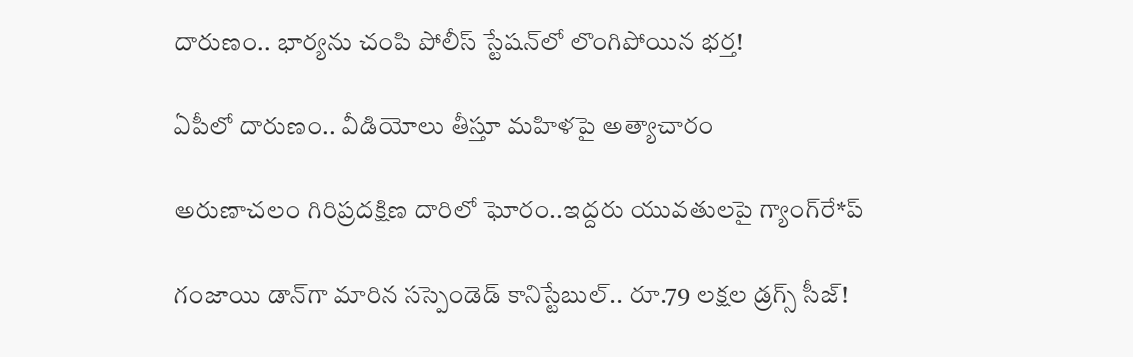దారుణం.. భార్యను చంపి పోలీస్ స్టేషన్‌లో లొంగిపోయిన భర్త!

ఏపీలో దారుణం.. వీడియోలు తీస్తూ మ‌హిళ‌పై అత్యాచారం

అరుణాచలం గిరిప్రదక్షిణ దారిలో ఘోరం..ఇద్దరు యువతులపై గ్యాంగ్‌రే*ప్

గంజాయి డాన్‌గా మారిన సస్పెండెడ్ కానిస్టేబుల్.. రూ.79 లక్షల డ్రగ్స్ సీజ్!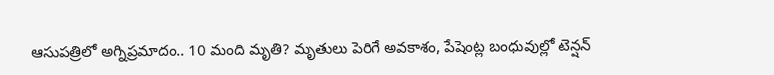ఆసుపత్రిలో అగ్నిప్రమాదం.. 10 మంది మృతి? మృతులు పెరిగే అవకాశం, పేషెంట్ల బంధువుల్లో టెన్షన్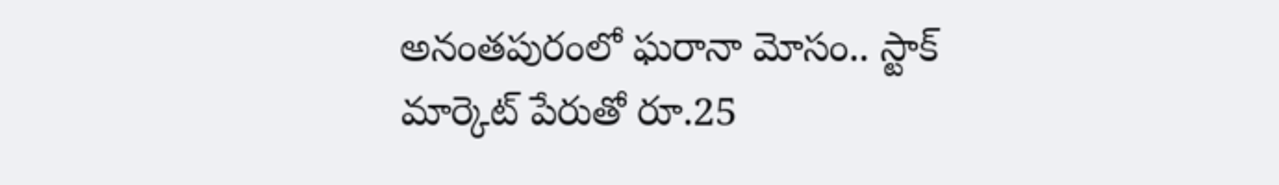అనంతపురంలో ఘరానా మోసం.. స్టాక్ మార్కెట్ పేరుతో రూ.25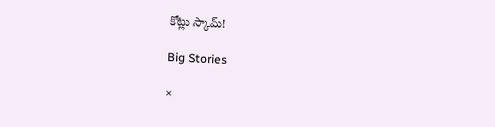కోట్లు స్కామ్!

Big Stories

×